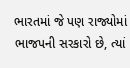ભારતમાં જે પણ રાજ્યોમાં ભાજપની સરકારો છે, ત્યાં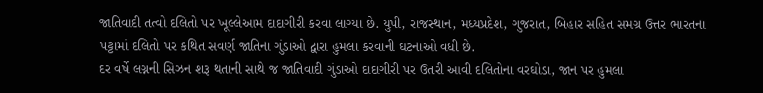જાતિવાદી તત્વો દલિતો પર ખૂલ્લેઆમ દાદાગીરી કરવા લાગ્યા છે. યુપી, રાજસ્થાન, મધ્યપ્રદેશ, ગુજરાત, બિહાર સહિત સમગ્ર ઉત્તર ભારતના પટ્ટામાં દલિતો પર કથિત સવર્ણ જાતિના ગુંડાઓ દ્વારા હુમલા કરવાની ઘટનાઓ વધી છે.
દર વર્ષે લગ્નની સિઝન શરૂ થતાની સાથે જ જાતિવાદી ગુંડાઓ દાદાગીરી પર ઉતરી આવી દલિતોના વરઘોડા, જાન પર હુમલા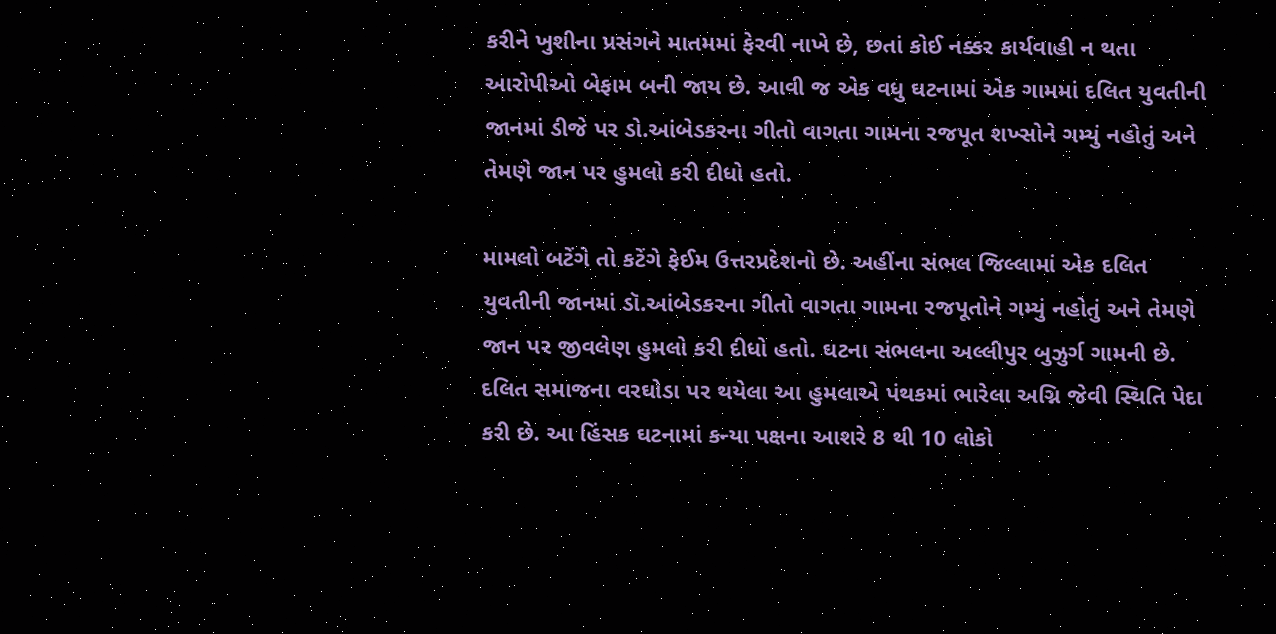કરીને ખુશીના પ્રસંગને માતમમાં ફેરવી નાખે છે, છતાં કોઈ નક્કર કાર્યવાહી ન થતા આરોપીઓ બેફામ બની જાય છે. આવી જ એક વધુ ઘટનામાં એક ગામમાં દલિત યુવતીની જાનમાં ડીજે પર ડો.આંબેડકરના ગીતો વાગતા ગામના રજપૂત શખ્સોને ગમ્યું નહોતું અને તેમણે જાન પર હુમલો કરી દીધો હતો.

મામલો બટેંગે તો કટેંગે ફેઈમ ઉત્તરપ્રદેશનો છે. અહીંના સંભલ જિલ્લામાં એક દલિત યુવતીની જાનમાં ડૉ.આંબેડકરના ગીતો વાગતા ગામના રજપૂતોને ગમ્યું નહોતું અને તેમણે જાન પર જીવલેણ હુમલો કરી દીધો હતો. ઘટના સંભલના અલ્લીપુર બુઝુર્ગ ગામની છે. દલિત સમાજના વરઘોડા પર થયેલા આ હુમલાએ પંથકમાં ભારેલા અગ્નિ જેવી સ્થિતિ પેદા કરી છે. આ હિંસક ઘટનામાં કન્યા પક્ષના આશરે 8 થી 10 લોકો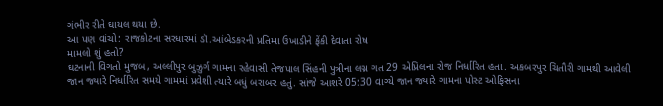ગંભીર રીતે ઘાયલ થયા છે.
આ પણ વાંચો: રાજકોટના સરધારમાં ડૉ.આંબેડકરની પ્રતિમા ઉખાડીને ફેંકી દેવાતા રોષ
મામલો શું હતો?
ઘટનાની વિગતો મુજબ, અલ્લીપુર બુઝુર્ગ ગામના રહેવાસી તેજપાલ સિંહની પુત્રીના લગ્ન ગત 29 એપ્રિલના રોજ નિર્ધારિત હતા. અકબરપુર ચિતૌરી ગામથી આવેલી જાન જ્યારે નિર્ધારિત સમયે ગામમાં પ્રવેશી ત્યારે બધું બરાબર હતું. સાંજે આશરે 05:30 વાગ્યે જાન જ્યારે ગામના પોસ્ટ ઓફિસના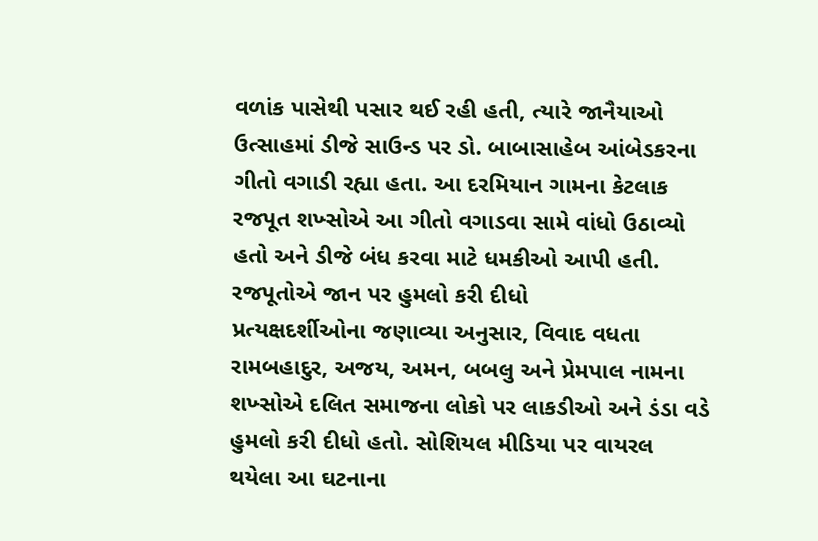વળાંક પાસેથી પસાર થઈ રહી હતી, ત્યારે જાનૈયાઓ ઉત્સાહમાં ડીજે સાઉન્ડ પર ડો. બાબાસાહેબ આંબેડકરના ગીતો વગાડી રહ્યા હતા. આ દરમિયાન ગામના કેટલાક રજપૂત શખ્સોએ આ ગીતો વગાડવા સામે વાંધો ઉઠાવ્યો હતો અને ડીજે બંધ કરવા માટે ધમકીઓ આપી હતી.
રજપૂતોએ જાન પર હુમલો કરી દીધો
પ્રત્યક્ષદર્શીઓના જણાવ્યા અનુસાર, વિવાદ વધતા રામબહાદુર, અજય, અમન, બબલુ અને પ્રેમપાલ નામના શખ્સોએ દલિત સમાજના લોકો પર લાકડીઓ અને ડંડા વડે હુમલો કરી દીધો હતો. સોશિયલ મીડિયા પર વાયરલ થયેલા આ ઘટનાના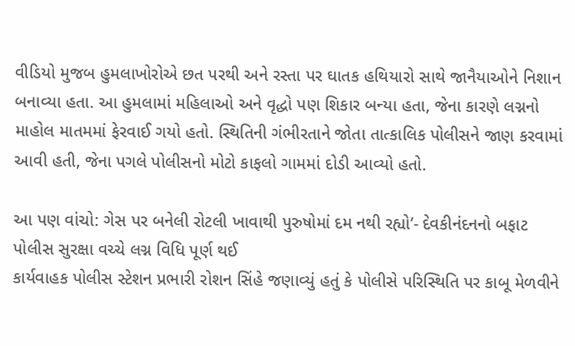વીડિયો મુજબ હુમલાખોરોએ છત પરથી અને રસ્તા પર ઘાતક હથિયારો સાથે જાનૈયાઓને નિશાન બનાવ્યા હતા. આ હુમલામાં મહિલાઓ અને વૃદ્ધો પણ શિકાર બન્યા હતા, જેના કારણે લગ્નનો માહોલ માતમમાં ફેરવાઈ ગયો હતો. સ્થિતિની ગંભીરતાને જોતા તાત્કાલિક પોલીસને જાણ કરવામાં આવી હતી, જેના પગલે પોલીસનો મોટો કાફલો ગામમાં દોડી આવ્યો હતો.

આ પણ વાંચો: ગેસ પર બનેલી રોટલી ખાવાથી પુરુષોમાં દમ નથી રહ્યો’- દેવકીનંદનનો બફાટ
પોલીસ સુરક્ષા વચ્ચે લગ્ન વિધિ પૂર્ણ થઈ
કાર્યવાહક પોલીસ સ્ટેશન પ્રભારી રોશન સિંહે જણાવ્યું હતું કે પોલીસે પરિસ્થિતિ પર કાબૂ મેળવીને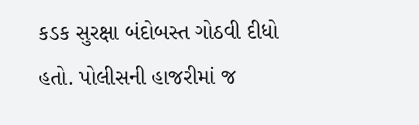કડક સુરક્ષા બંદોબસ્ત ગોઠવી દીધો હતો. પોલીસની હાજરીમાં જ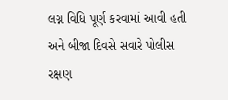લગ્ન વિધિ પૂર્ણ કરવામાં આવી હતી અને બીજા દિવસે સવારે પોલીસ રક્ષણ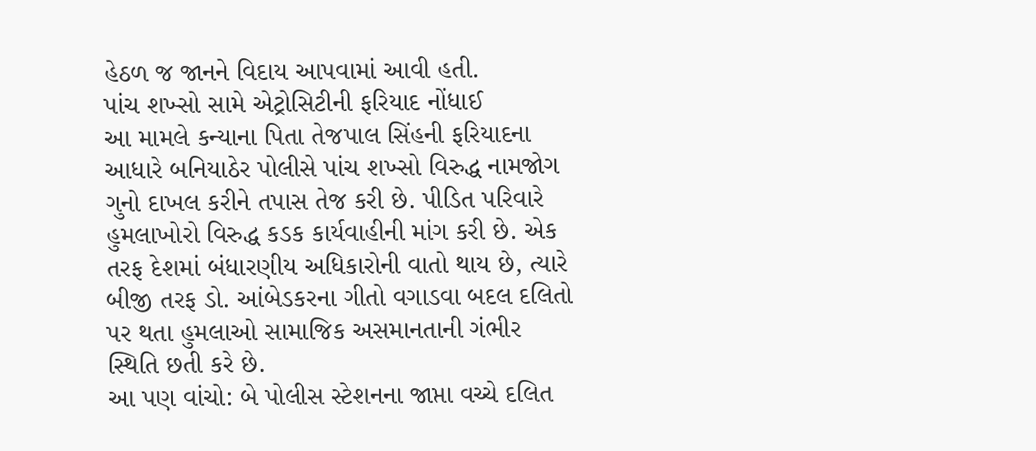હેઠળ જ જાનને વિદાય આપવામાં આવી હતી.
પાંચ શખ્સો સામે એટ્રોસિટીની ફરિયાદ નોંધાઈ
આ મામલે કન્યાના પિતા તેજપાલ સિંહની ફરિયાદના આધારે બનિયાઠેર પોલીસે પાંચ શખ્સો વિરુદ્ધ નામજોગ ગુનો દાખલ કરીને તપાસ તેજ કરી છે. પીડિત પરિવારે હુમલાખોરો વિરુદ્ધ કડક કાર્યવાહીની માંગ કરી છે. એક તરફ દેશમાં બંધારણીય અધિકારોની વાતો થાય છે, ત્યારે બીજી તરફ ડો. આંબેડકરના ગીતો વગાડવા બદલ દલિતો પર થતા હુમલાઓ સામાજિક અસમાનતાની ગંભીર સ્થિતિ છતી કરે છે.
આ પણ વાંચો: બે પોલીસ સ્ટેશનના જાપ્તા વચ્ચે દલિત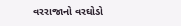વરરાજાનો વરઘોડો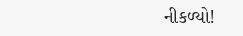નીકળ્યો!